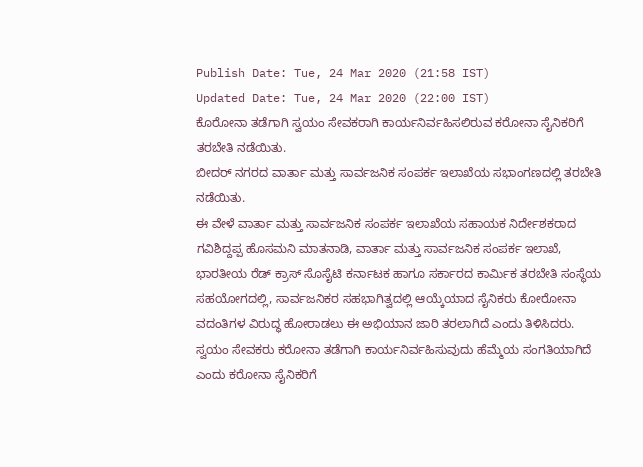Publish Date: Tue, 24 Mar 2020 (21:58 IST)
Updated Date: Tue, 24 Mar 2020 (22:00 IST)
ಕೊರೋನಾ ತಡೆಗಾಗಿ ಸ್ವಯಂ ಸೇವಕರಾಗಿ ಕಾರ್ಯನಿರ್ವಹಿಸಲಿರುವ ಕರೋನಾ ಸೈನಿಕರಿಗೆ ತರಬೇತಿ ನಡೆಯಿತು.
ಬೀದರ್ ನಗರದ ವಾರ್ತಾ ಮತ್ತು ಸಾರ್ವಜನಿಕ ಸಂಪರ್ಕ ಇಲಾಖೆಯ ಸಭಾಂಗಣದಲ್ಲಿ ತರಬೇತಿ ನಡೆಯಿತು.
ಈ ವೇಳೆ ವಾರ್ತಾ ಮತ್ತು ಸಾರ್ವಜನಿಕ ಸಂಪರ್ಕ ಇಲಾಖೆಯ ಸಹಾಯಕ ನಿರ್ದೇಶಕರಾದ ಗವಿಶಿದ್ದಪ್ಪ ಹೊಸಮನಿ ಮಾತನಾಡಿ, ವಾರ್ತಾ ಮತ್ತು ಸಾರ್ವಜನಿಕ ಸಂಪರ್ಕ ಇಲಾಖೆ, ಭಾರತೀಯ ರೆಡ್ ಕ್ರಾಸ್ ಸೊಸೈಟಿ ಕರ್ನಾಟಕ ಹಾಗೂ ಸರ್ಕಾರದ ಕಾರ್ಮಿಕ ತರಬೇತಿ ಸಂಸ್ಥೆಯ ಸಹಯೋಗದಲ್ಲಿ, ಸಾರ್ವಜನಿಕರ ಸಹಭಾಗಿತ್ವದಲ್ಲಿ ಆಯ್ಕೆಯಾದ ಸೈನಿಕರು ಕೋರೋನಾ ವದಂತಿಗಳ ವಿರುದ್ಧ ಹೋರಾಡಲು ಈ ಅಭಿಯಾನ ಜಾರಿ ತರಲಾಗಿದೆ ಎಂದು ತಿಳಿಸಿದರು. ಸ್ವಯಂ ಸೇವಕರು ಕರೋನಾ ತಡೆಗಾಗಿ ಕಾರ್ಯನಿರ್ವಹಿಸುವುದು ಹೆಮ್ಮೆಯ ಸಂಗತಿಯಾಗಿದೆ ಎಂದು ಕರೋನಾ ಸೈನಿಕರಿಗೆ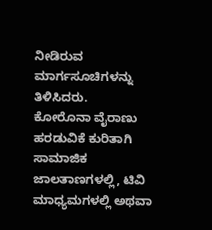ನೀಡಿರುವ ಮಾರ್ಗಸೂಚಿಗಳನ್ನು ತಿಳಿಸಿದರು.
ಕೋರೊನಾ ವೈರಾಣು ಹರಡುವಿಕೆ ಕುರಿತಾಗಿ ಸಾಮಾಜಿಕ ಜಾಲತಾಣಗಳಲ್ಲಿ, ಟಿವಿ ಮಾಧ್ಯಮಗಳಲ್ಲಿ ಅಥವಾ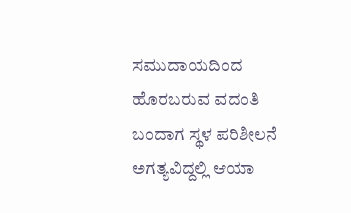ಸಮುದಾಯದಿಂದ ಹೊರಬರುವ ವದಂತಿ ಬಂದಾಗ ಸ್ಥಳ ಪರಿಶೀಲನೆ ಅಗತ್ಯವಿದ್ದಲ್ಲಿ ಆಯಾ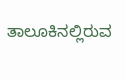ತಾಲೂಕಿನಲ್ಲಿರುವ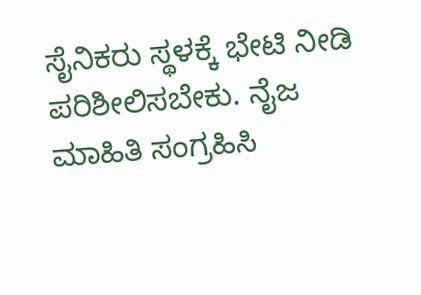ಸೈನಿಕರು ಸ್ಥಳಕ್ಕೆ ಭೇಟಿ ನೀಡಿ ಪರಿಶೀಲಿಸಬೇಕು. ನೈಜ ಮಾಹಿತಿ ಸಂಗ್ರಹಿಸಿ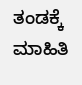ತಂಡಕ್ಕೆ ಮಾಹಿತಿ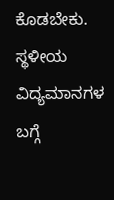ಕೊಡಬೇಕು. ಸ್ಥಳೀಯ ವಿದ್ಯಮಾನಗಳ ಬಗ್ಗೆ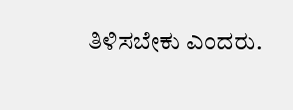ತಿಳಿಸಬೇಕು ಎಂದರು.